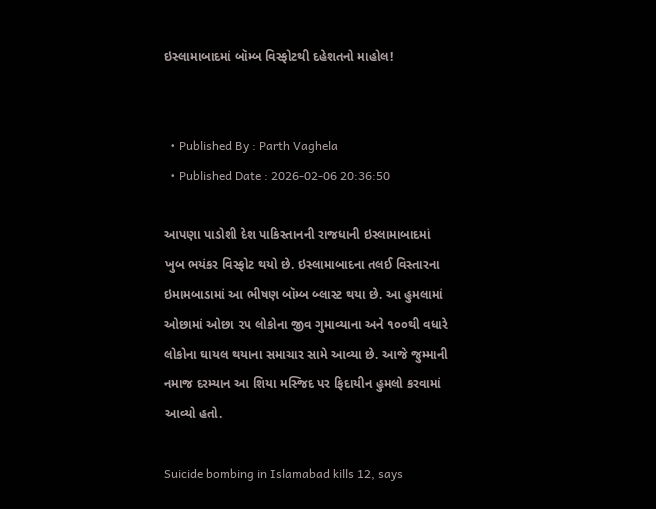ઇસ્લામાબાદમાં બૉમ્બ વિસ્ફોટથી દહેશતનો માહોલ!


  • Published By : Parth Vaghela
  • Published Date : 2026-02-06 20:36:50

આપણા પાડોશી દેશ પાકિસ્તાનની રાજધાની ઇસ્લામાબાદમાં ખુબ ભયંકર વિસ્ફોટ થયો છે. ઇસ્લામાબાદના તલઈ વિસ્તારના ઇમામબાડામાં આ ભીષણ બૉમ્બ બ્લાસ્ટ થયા છે. આ હુમલામાં ઓછામાં ઓછા ૨૫ લોકોના જીવ ગુમાવ્યાના અને ૧૦૦થી વધારે લોકોના ઘાયલ થયાના સમાચાર સામે આવ્યા છે. આજે જુમ્માની નમાજ દરમ્યાન આ શિયા મસ્જિદ પર ફિદાયીન હુમલો કરવામાં આવ્યો હતો.

Suicide bombing in Islamabad kills 12, says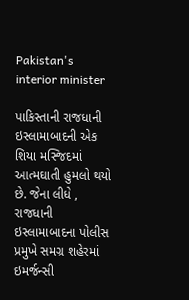Pakistan's interior minister

પાકિસ્તાની રાજધાની ઇસ્લામાબાદની એક શિયા મસ્જિદમાં આત્મઘાતી હુમલો થયો છે. જેના લીધે , રાજધાની ઇસ્લામાબાદના પોલીસ પ્રમુખે સમગ્ર શહેરમાં ઇમર્જન્સી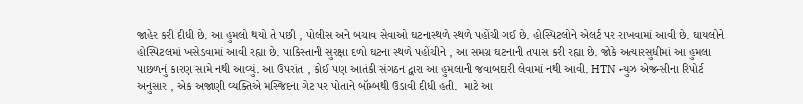જાહેર કરી દીધી છે. આ હુમલો થયો તે પછી , પોલીસ અને બચાવ સેવાઓ ઘટનાસ્થળે સ્થળે પહોંચી ગઈ છે. હોસ્પિટલોને એલર્ટ પર રાખવામાં આવી છે. ઘાયલોને હોસ્પિટલમાં ખસેડવામાં આવી રહ્યા છે. પાકિસ્તાની સુરક્ષા દળો ઘટના સ્થળે પહોંચીને , આ સમગ્ર ઘટનાની તપાસ કરી રહ્યા છે. જોકે અત્યારસુધીમાં આ હુમલા પાછળનું કારણ સામે નથી આવ્યું. આ ઉપરાંત , કોઈ પણ આતંકી સંગઠન દ્વારા આ હુમલાની જવાબદારી લેવામાં નથી આવી. HTN ન્યુઝ એજન્સીના રિપોર્ટ અનુસાર , એક અજાણી વ્યક્તિએ મસ્જિદના ગેટ પર પોતાને બૉમ્બથી ઉડાવી દીધી હતી.  માટે આ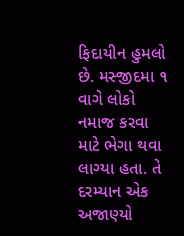ફિદાયીન હુમલો છે. મસ્જીદમા ૧ વાગે લોકો નમાજ કરવા માટે ભેગા થવા લાગ્યા હતા. તે દરમ્યાન એક અજાણ્યો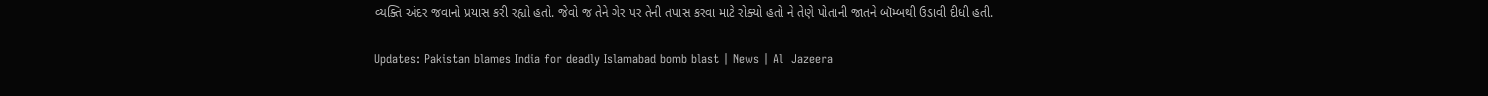વ્યક્તિ અંદર જવાનો પ્રયાસ કરી રહ્યો હતો. જેવો જ તેને ગેર પર તેની તપાસ કરવા માટે રોક્યો હતો ને તેણે પોતાની જાતને બૉમ્બથી ઉડાવી દીધી હતી.

Updates: Pakistan blames India for deadly Islamabad bomb blast | News | Al  Jazeera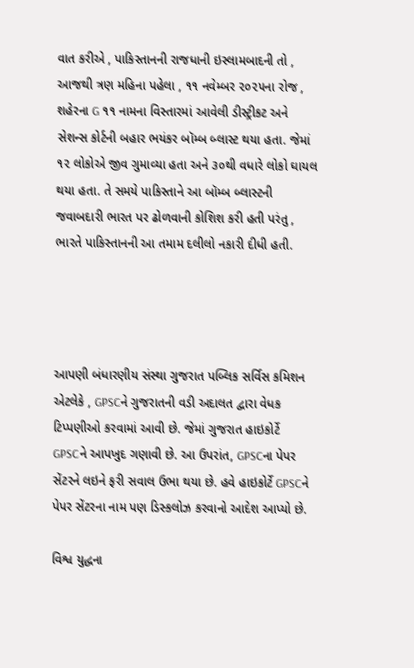વાત કરીએ , પાકિસ્તાનની રાજધાની ઇસ્લામબાદની તો , આજથી ત્રણ મહિના પહેલા , ૧૧ નવેમ્બર ૨૦૨૫ના રોજ , શહેરના G ૧૧ નામના વિસ્તારમાં આવેલી ડીસ્ટ્રીકટ અને સેશન્સ કોર્ટની બહાર ભયંકર બૉમ્બ બ્લાસ્ટ થયા હતા. જેમાં ૧૨ લોકોએ જીવ ગુમાવ્યા હતા અને ૩૦થી વધારે લોકો ઘાયલ થયા હતા. તે સમયે પાકિસ્તાને આ બૉમ્બ બ્લાસ્ટની જવાબદારી ભારત પર ઢોળવાની કોશિશ કરી હતી પરંતુ , ભારતે પાકિસ્તાનની આ તમામ દલીલો નકારી દીધી હતી.




આપણી બંધારણીય સંસ્થા ગુજરાત પબ્લિક સર્વિસ કમિશન એટલેકે , GPSCને ગુજરાતની વડી અદાલત દ્વારા વેધક ટિપ્પણીઓ કરવામાં આવી છે. જેમાં ગુજરાત હાઇકોર્ટે GPSCને આપખુદ ગણાવી છે. આ ઉપરાંત, GPSCના પેપર સેંટરને લઇને ફરી સવાલ ઉભા થયા છે. હવે હાઇકોર્ટે GPSCને પેપર સેંટરના નામ પણ ડિસ્કલોઝ કરવાનો આદેશ આપ્યો છે.

વિશ્વ યુદ્ધના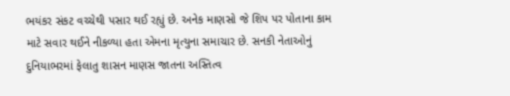ભયંકર સંકટ વચ્ચેથી પસાર થઈ રહ્યું છે. અનેક માણસો જે શિપ પર પોતાના કામ માટે સવાર થઈને નીકળ્યા હતા એમના મૃત્યુના સમાચાર છે. સનકી નેતાઓનું દુનિયાભરમાં ફેલાતુ શાસન માણસ જાતના અસ્તિત્વ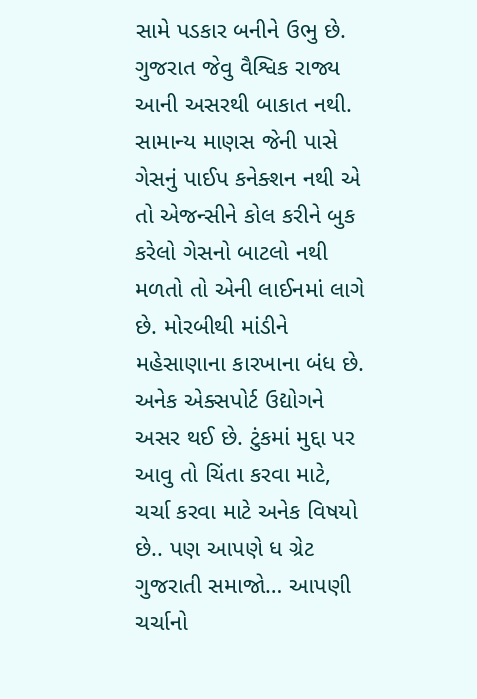સામે પડકાર બનીને ઉભુ છે. ગુજરાત જેવુ વૈશ્વિક રાજ્ય આની અસરથી બાકાત નથી. સામાન્ય માણસ જેની પાસે ગેસનું પાઈપ કનેક્શન નથી એ તો એજન્સીને કોલ કરીને બુક કરેલો ગેસનો બાટલો નથી મળતો તો એની લાઈનમાં લાગે છે. મોરબીથી માંડીને મહેસાણાના કારખાના બંધ છે. અનેક એક્સપોર્ટ ઉદ્યોગને અસર થઈ છે. ટુંકમાં મુદ્દા પર આવુ તો ચિંતા કરવા માટે, ચર્ચા કરવા માટે અનેક વિષયો છે.. પણ આપણે ધ ગ્રેટ ગુજરાતી સમાજો… આપણી ચર્ચાનો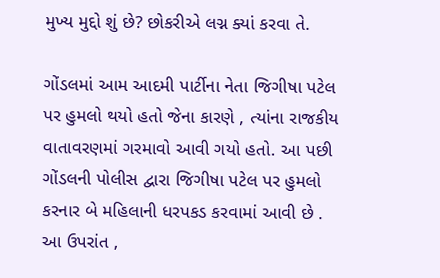મુખ્ય મુદ્દો શું છે? છોકરીએ લગ્ન ક્યાં કરવા તે.

ગોંડલમાં આમ આદમી પાર્ટીના નેતા જિગીષા પટેલ પર હુમલો થયો હતો જેના કારણે , ત્યાંના રાજકીય વાતાવરણમાં ગરમાવો આવી ગયો હતો. આ પછી ગોંડલની પોલીસ દ્વારા જિગીષા પટેલ પર હુમલો કરનાર બે મહિલાની ધરપકડ કરવામાં આવી છે . આ ઉપરાંત ,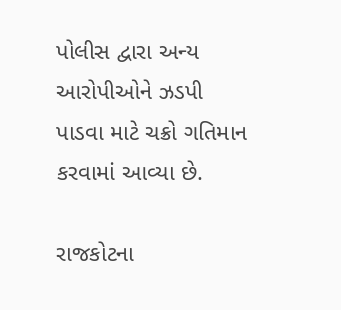પોલીસ દ્વારા અન્ય આરોપીઓને ઝડપી પાડવા માટે ચક્રો ગતિમાન કરવામાં આવ્યા છે.

રાજકોટના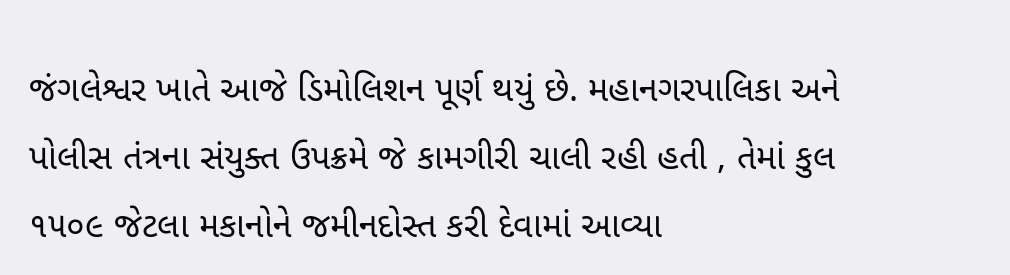જંગલેશ્વર ખાતે આજે ડિમોલિશન પૂર્ણ થયું છે. મહાનગરપાલિકા અને પોલીસ તંત્રના સંયુક્ત ઉપક્રમે જે કામગીરી ચાલી રહી હતી , તેમાં કુલ ૧૫૦૯ જેટલા મકાનોને જમીનદોસ્ત કરી દેવામાં આવ્યા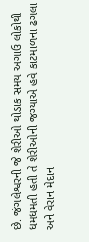છે. જંગલેશ્વરની જે શેરીઓ થોડાક સમય અગાઉ લોકોથી ધમધમતી હતી તે શેરીઓની જગ્યાએ હવે કાટમાળના ઢગલા અને વેરાન મેદાન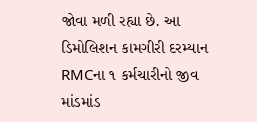જોવા મળી રહ્યા છે. આ ડિમોલિશન કામગીરી દરમ્યાન RMCના ૧ કર્મચારીનો જીવ માંડમાંડ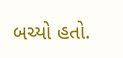બચ્યો હતો.